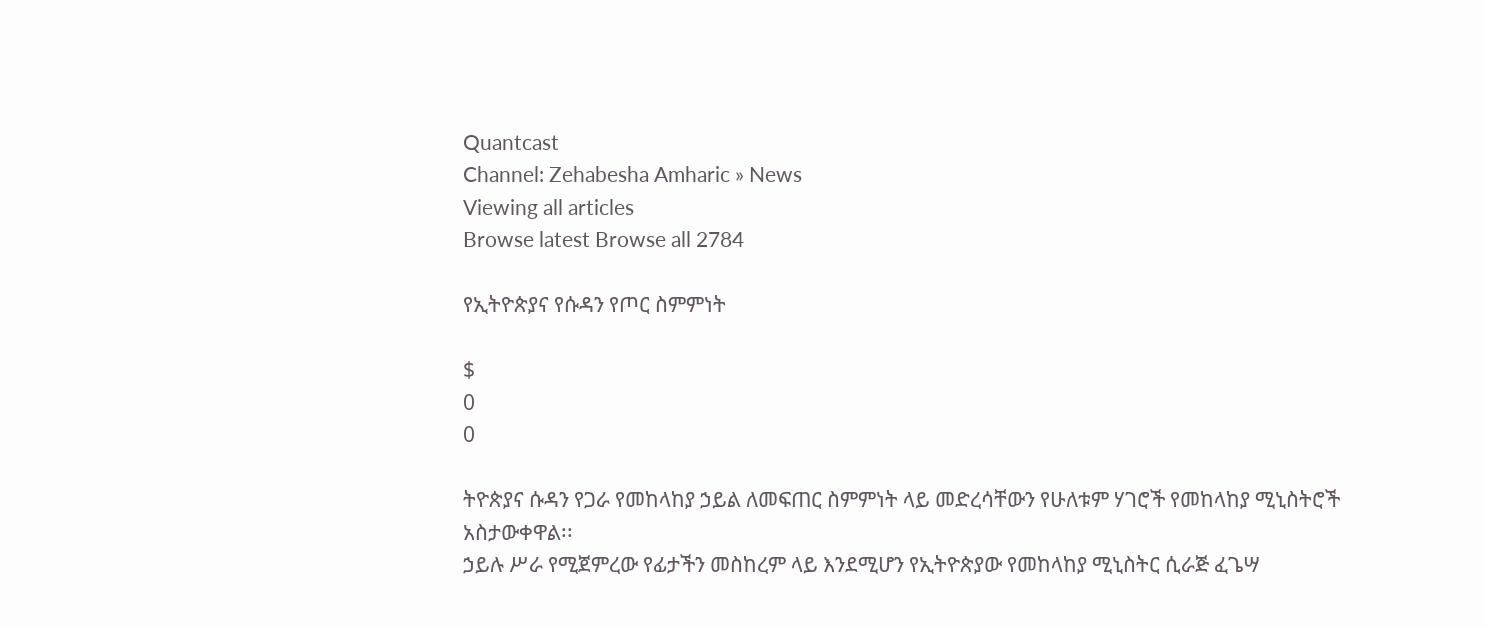Quantcast
Channel: Zehabesha Amharic » News
Viewing all articles
Browse latest Browse all 2784

የኢትዮጵያና የሱዳን የጦር ስምምነት

$
0
0

ትዮጵያና ሱዳን የጋራ የመከላከያ ኃይል ለመፍጠር ስምምነት ላይ መድረሳቸውን የሁለቱም ሃገሮች የመከላከያ ሚኒስትሮች አስታውቀዋል፡፡
ኃይሉ ሥራ የሚጀምረው የፊታችን መስከረም ላይ እንደሚሆን የኢትዮጵያው የመከላከያ ሚኒስትር ሲራጅ ፈጌሣ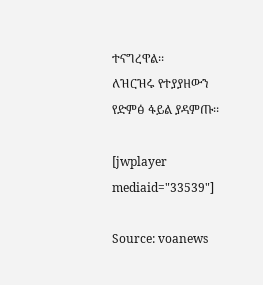ተናግረዋል፡፡
ለዝርዝሩ የተያያዘውን የድምፅ ፋይል ያዳምጡ፡፡

[jwplayer mediaid="33539"]

Source: voanews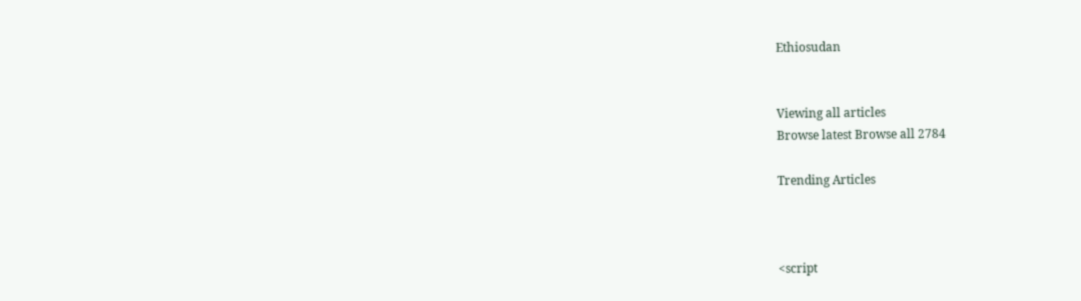Ethiosudan


Viewing all articles
Browse latest Browse all 2784

Trending Articles



<script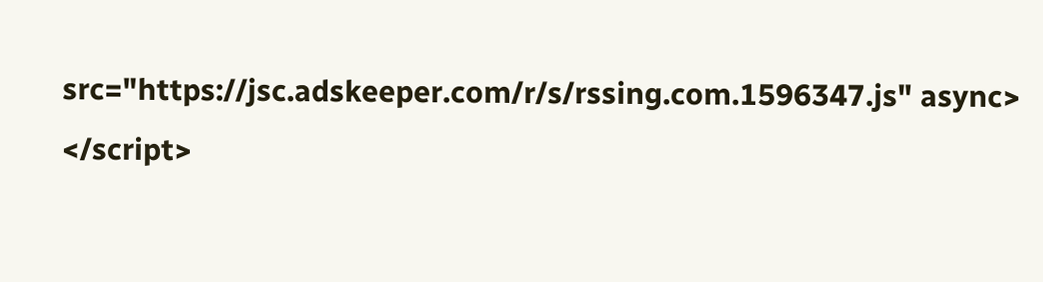src="https://jsc.adskeeper.com/r/s/rssing.com.1596347.js" async> </script>